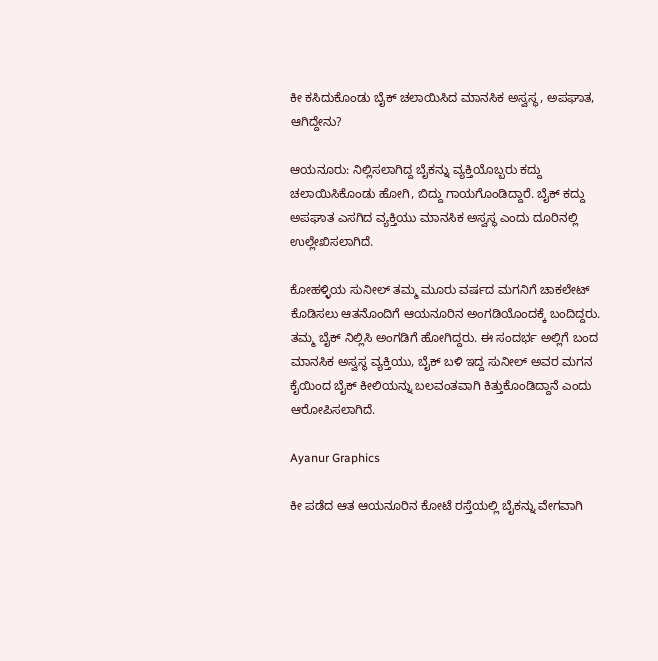ಕೀ ಕಸಿದುಕೊಂಡು ಬೈಕ್‌ ಚಲಾಯಿಸಿದ ಮಾನಸಿಕ ಅಸ್ವಸ್ಥ, ಅಪಘಾತ, ಆಗಿದ್ದೇನು?

ಆಯನೂರು: ನಿಲ್ಲಿಸಲಾಗಿದ್ದ ಬೈಕನ್ನು ವ್ಯಕ್ತಿಯೊಬ್ಬರು ಕದ್ದು ಚಲಾಯಿಸಿಕೊಂಡು ಹೋಗಿ, ಬಿದ್ದು ಗಾಯಗೊಂಡಿದ್ದಾರೆ. ಬೈಕ್ ಕದ್ದು ಅಪಘಾತ ಎಸಗಿದ ವ್ಯಕ್ತಿಯು ಮಾನಸಿಕ ಅಸ್ವಸ್ಥ ಎಂದು ದೂರಿನಲ್ಲಿ ಉಲ್ಲೇಖಿಸಲಾಗಿದೆ.

ಕೋಹಳ್ಳಿಯ ಸುನೀಲ್ ತಮ್ಮ ಮೂರು ವರ್ಷದ ಮಗನಿಗೆ ಚಾಕಲೇಟ್ ಕೊಡಿಸಲು ಆತನೊಂದಿಗೆ ಆಯನೂರಿನ ಅಂಗಡಿಯೊಂದಕ್ಕೆ ಬಂದಿದ್ದರು. ತಮ್ಮ ಬೈಕ್ ನಿಲ್ಲಿಸಿ ಅಂಗಡಿಗೆ ಹೋಗಿದ್ದರು. ಈ ಸಂದರ್ಭ ಅಲ್ಲಿಗೆ ಬಂದ ಮಾನಸಿಕ ಅಸ್ವಸ್ಥ ವ್ಯಕ್ತಿಯು, ಬೈಕ್ ಬಳಿ ಇದ್ದ ಸುನೀಲ್ ಅವರ ಮಗನ ಕೈಯಿಂದ ಬೈಕ್ ಕೀಲಿಯನ್ನು ಬಲವಂತವಾಗಿ ಕಿತ್ತುಕೊಂಡಿದ್ದಾನೆ ಎಂದು ಆರೋಪಿಸಲಾಗಿದೆ.

Ayanur Graphics

ಕೀ ಪಡೆದ ಆತ ಆಯನೂರಿನ ಕೋಟೆ ರಸ್ತೆಯಲ್ಲಿ ಬೈಕನ್ನು ವೇಗವಾಗಿ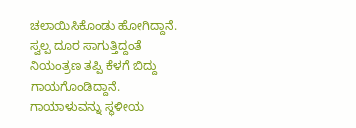ಚಲಾಯಿಸಿಕೊಂಡು ಹೋಗಿದ್ದಾನೆ. ಸ್ವಲ್ಪ ದೂರ ಸಾಗುತ್ತಿದ್ದಂತೆ ನಿಯಂತ್ರಣ ತಪ್ಪಿ ಕೆಳಗೆ ಬಿದ್ದು ಗಾಯಗೊಂಡಿದ್ದಾನೆ. ಗಾಯಾಳುವನ್ನು ಸ್ಥಳೀಯ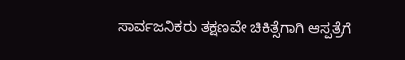ಸಾರ್ವಜನಿಕರು ತಕ್ಷಣವೇ ಚಿಕಿತ್ಸೆಗಾಗಿ ಆಸ್ಪತ್ರೆಗೆ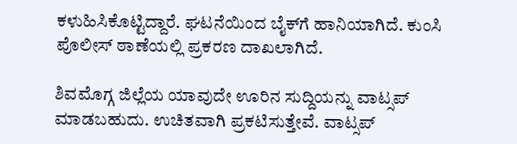ಕಳುಹಿಸಿಕೊಟ್ಟಿದ್ದಾರೆ. ಘಟನೆಯಿಂದ ಬೈಕ್‌ಗೆ ಹಾನಿಯಾಗಿದೆ. ಕುಂಸಿ ಪೊಲೀಸ್ ಠಾಣೆಯಲ್ಲಿ ಪ್ರಕರಣ ದಾಖಲಾಗಿದೆ.

ಶಿವಮೊಗ್ಗ ಜಿಲ್ಲೆಯ ಯಾವುದೇ ಊರಿನ ಸುದ್ದಿಯನ್ನು ವಾಟ್ಸಪ್‌ ಮಾಡಬಹುದು. ಉಚಿತವಾಗಿ ಪ್ರಕಟಿಸುತ್ತೇವೆ. ವಾಟ್ಸಪ್‌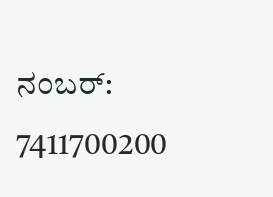ನಂಬರ್: 7411700200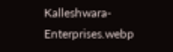Kalleshwara-Enterprises.webp